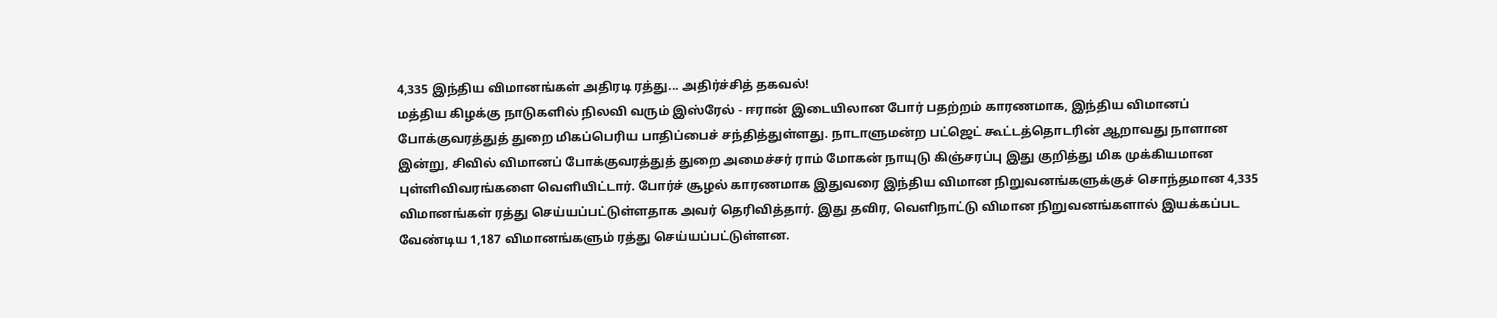4,335 இந்திய விமானங்கள் அதிரடி ரத்து... அதிர்ச்சித் தகவல்!
மத்திய கிழக்கு நாடுகளில் நிலவி வரும் இஸ்ரேல் - ஈரான் இடையிலான போர் பதற்றம் காரணமாக, இந்திய விமானப் போக்குவரத்துத் துறை மிகப்பெரிய பாதிப்பைச் சந்தித்துள்ளது. நாடாளுமன்ற பட்ஜெட் கூட்டத்தொடரின் ஆறாவது நாளான இன்று, சிவில் விமானப் போக்குவரத்துத் துறை அமைச்சர் ராம் மோகன் நாயுடு கிஞ்சரப்பு இது குறித்து மிக முக்கியமான புள்ளிவிவரங்களை வெளியிட்டார். போர்ச் சூழல் காரணமாக இதுவரை இந்திய விமான நிறுவனங்களுக்குச் சொந்தமான 4,335 விமானங்கள் ரத்து செய்யப்பட்டுள்ளதாக அவர் தெரிவித்தார். இது தவிர, வெளிநாட்டு விமான நிறுவனங்களால் இயக்கப்பட வேண்டிய 1,187 விமானங்களும் ரத்து செய்யப்பட்டுள்ளன.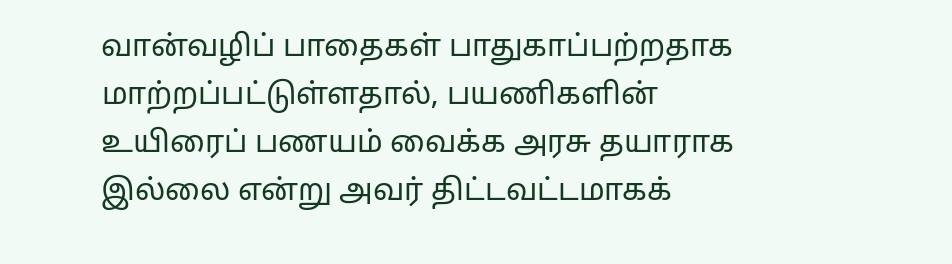வான்வழிப் பாதைகள் பாதுகாப்பற்றதாக மாற்றப்பட்டுள்ளதால், பயணிகளின் உயிரைப் பணயம் வைக்க அரசு தயாராக இல்லை என்று அவர் திட்டவட்டமாகக்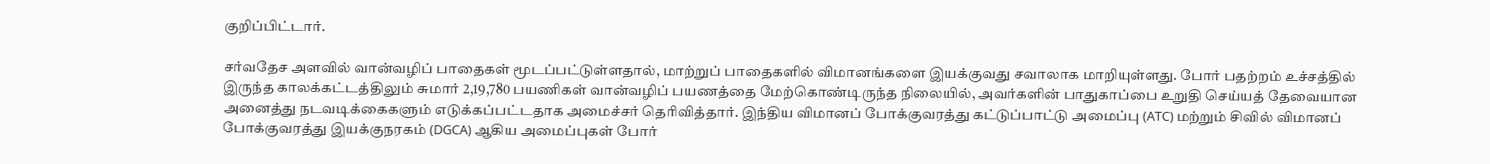குறிப்பிட்டார்.

சர்வதேச அளவில் வான்வழிப் பாதைகள் மூடப்பட்டுள்ளதால், மாற்றுப் பாதைகளில் விமானங்களை இயக்குவது சவாலாக மாறியுள்ளது. போர் பதற்றம் உச்சத்தில் இருந்த காலக்கட்டத்திலும் சுமார் 2,19,780 பயணிகள் வான்வழிப் பயணத்தை மேற்கொண்டிருந்த நிலையில், அவர்களின் பாதுகாப்பை உறுதி செய்யத் தேவையான அனைத்து நடவடிக்கைகளும் எடுக்கப்பட்டதாக அமைச்சர் தெரிவித்தார். இந்திய விமானப் போக்குவரத்து கட்டுப்பாட்டு அமைப்பு (ATC) மற்றும் சிவில் விமானப் போக்குவரத்து இயக்குநரகம் (DGCA) ஆகிய அமைப்புகள் போர்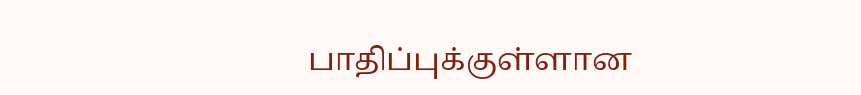பாதிப்புக்குள்ளான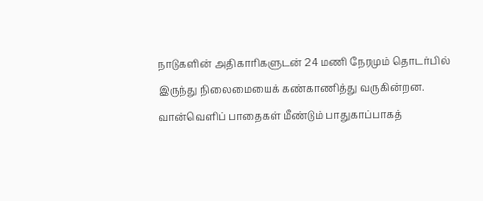நாடுகளின் அதிகாரிகளுடன் 24 மணி நேரமும் தொடர்பில் இருந்து நிலைமையைக் கண்காணித்து வருகின்றன. வான்வெளிப் பாதைகள் மீண்டும் பாதுகாப்பாகத்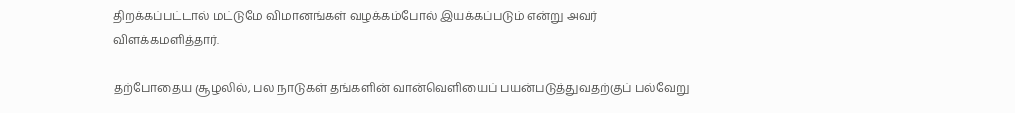திறக்கப்பட்டால் மட்டுமே விமானங்கள் வழக்கம்போல் இயக்கப்படும் என்று அவர் விளக்கமளித்தார்.

தற்போதைய சூழலில், பல நாடுகள் தங்களின் வான்வெளியைப் பயன்படுத்துவதற்குப் பல்வேறு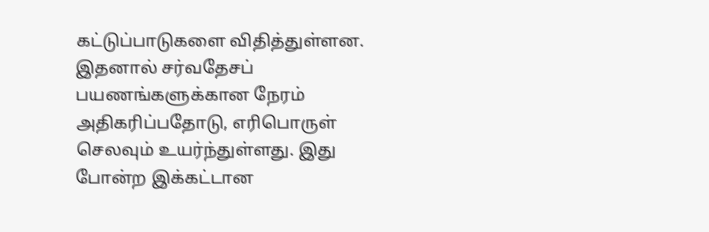கட்டுப்பாடுகளை விதித்துள்ளன. இதனால் சர்வதேசப் பயணங்களுக்கான நேரம் அதிகரிப்பதோடு, எரிபொருள் செலவும் உயர்ந்துள்ளது. இது போன்ற இக்கட்டான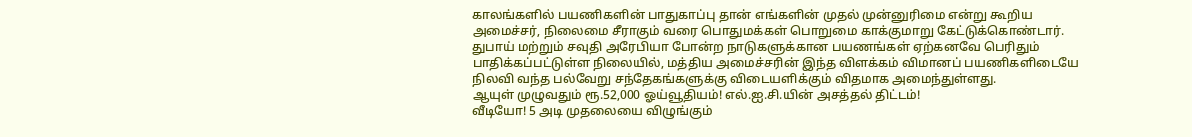காலங்களில் பயணிகளின் பாதுகாப்பு தான் எங்களின் முதல் முன்னுரிமை என்று கூறிய அமைச்சர், நிலைமை சீராகும் வரை பொதுமக்கள் பொறுமை காக்குமாறு கேட்டுக்கொண்டார். துபாய் மற்றும் சவுதி அரேபியா போன்ற நாடுகளுக்கான பயணங்கள் ஏற்கனவே பெரிதும் பாதிக்கப்பட்டுள்ள நிலையில், மத்திய அமைச்சரின் இந்த விளக்கம் விமானப் பயணிகளிடையே நிலவி வந்த பல்வேறு சந்தேகங்களுக்கு விடையளிக்கும் விதமாக அமைந்துள்ளது.
ஆயுள் முழுவதும் ரூ.52,000 ஓய்வூதியம்! எல்.ஐ.சி.யின் அசத்தல் திட்டம்!
வீடியோ! 5 அடி முதலையை விழுங்கும்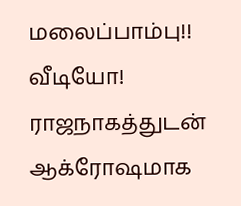மலைப்பாம்பு!!
வீடியோ! ராஜநாகத்துடன் ஆக்ரோஷமாக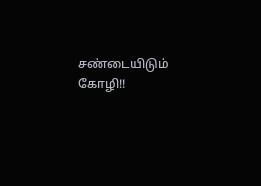சண்டையிடும் கோழி!!